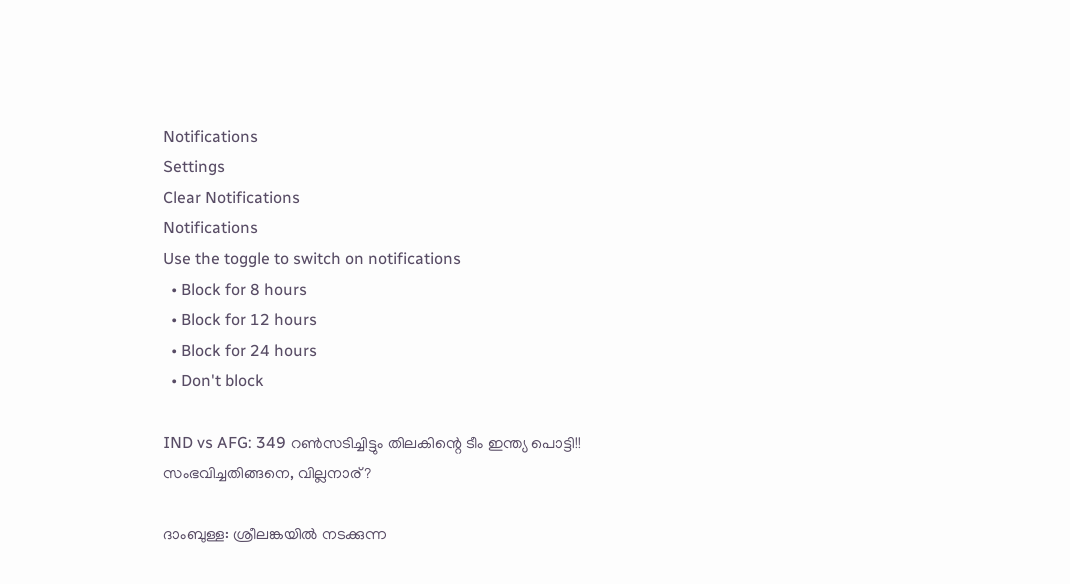Notifications
Settings
Clear Notifications
Notifications
Use the toggle to switch on notifications
  • Block for 8 hours
  • Block for 12 hours
  • Block for 24 hours
  • Don't block

IND vs AFG: 349 റണ്‍സടിച്ചിട്ടും തിലകിന്റെ ടീം ഇന്ത്യ പൊട്ടി!! സംഭവിച്ചതിങ്ങനെ, വില്ലനാര്?

ദാംബുള്ള: ശ്രീലങ്കയില്‍ നടക്കുന്ന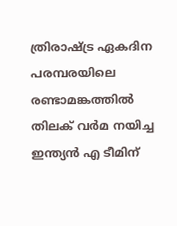ത്രിരാഷ്ട്ര ഏകദിന പരമ്പരയിലെ രണ്ടാമങ്കത്തില്‍ തിലക് വര്‍മ നയിച്ച ഇന്ത്യന്‍ എ ടീമിന്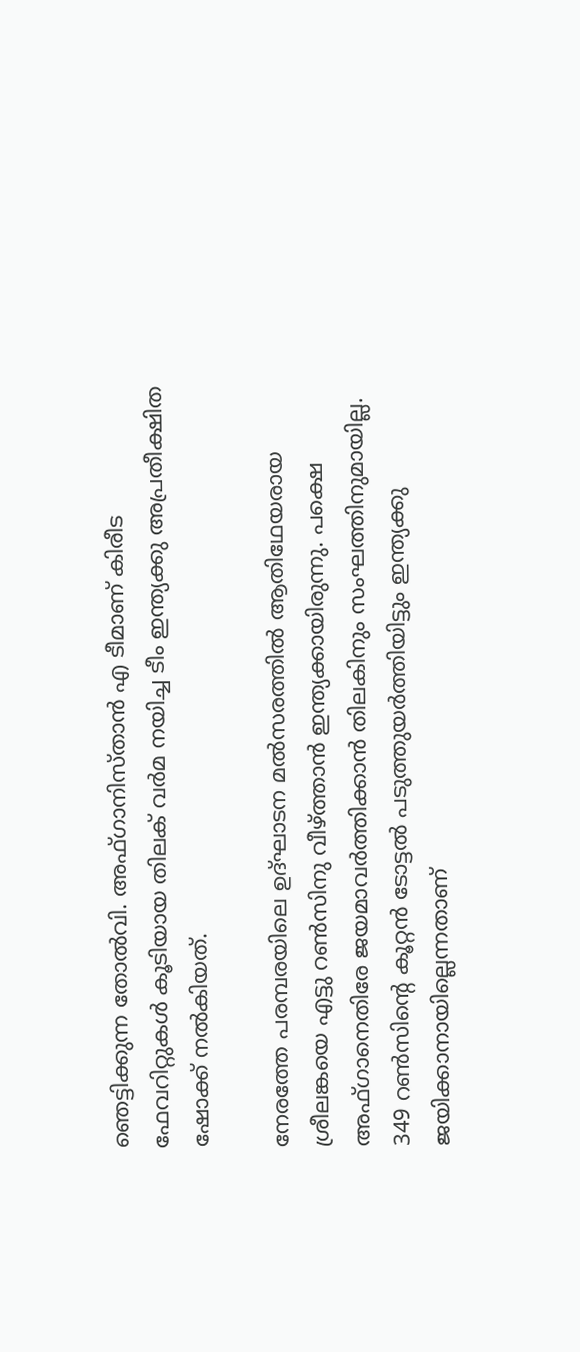ഞെട്ടിക്കുന്ന തോല്‍വി. അഫ്ഗാനിസ്താന്‍ എ ടീമാണ് കിരീട ഫേവറിറ്റുകള്‍ കൂടിയായ തിലക് വര്‍മ നയിച്ച ടീം ഇന്ത്യക്കു അപ്രതീക്ഷിത ഷോക്ക് നല്‍കിയത്.

നേരത്തേ പരമ്പരയിലെ ഉദ്ഘാടന മല്‍സരത്തില്‍ ആതിഥേയരായ ശ്രീലങ്കയെ എട്ടു റണ്‍സിനു വീഴ്ത്താന്‍ ഇന്ത്യക്കായിരുന്നു. പക്ഷെ അഫ്ഗാനെതിരേ ജയമാവര്‍ത്തിക്കാന്‍ തിലകിനും സംഘത്തിനുമായില്ല. 349 റണ്‍സിന്റെ കൂറ്റന്‍ ടോട്ടല്‍ പടുത്തുയര്‍ത്തിയിട്ടും ഇന്ത്യക്കു ജയിക്കാനായില്ലെന്നതാണ്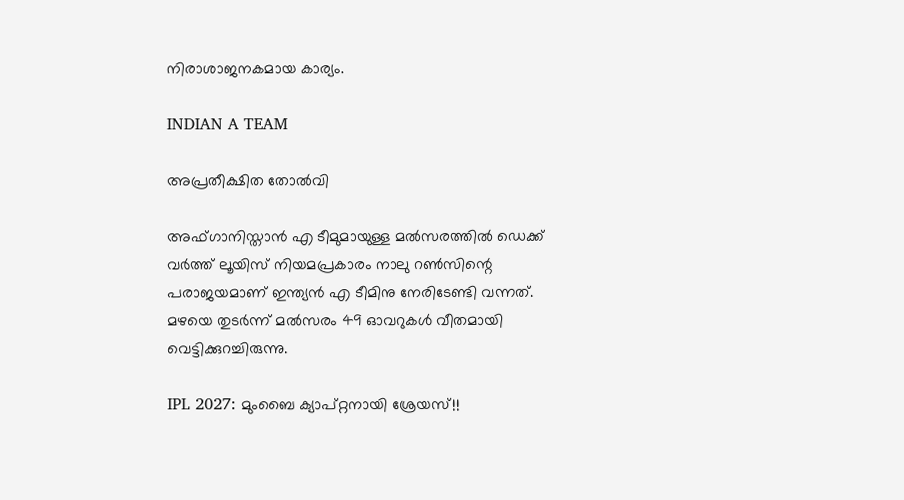നിരാശാജനകമായ കാര്യം.

INDIAN A TEAM

അപ്രതീക്ഷിത തോല്‍വി

അഫ്ഗാനിസ്താന്‍ എ ടീമുമായുള്ള മല്‍സരത്തില്‍ ഡെക്ക് വര്‍ത്ത് ലൂയിസ് നിയമപ്രകാരം നാലു റണ്‍സിന്റെ പരാജയമാണ് ഇന്ത്യന്‍ എ ടീമിനു നേരിടേണ്ടി വന്നത്. മഴയെ തുടര്‍ന്ന് മല്‍സരം 49 ഓവറുകള്‍ വീതമായി വെട്ടിക്കുറച്ചിരുന്നു.

IPL 2027: മുംബൈ ക്യാപ്റ്റനായി ശ്രേയസ്!!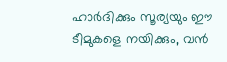ഹാര്‍ദിക്കും സൂര്യയും ഈ ടീമുകളെ നയിക്കും, വന്‍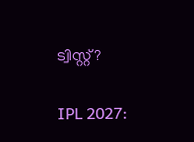ട്വിസ്റ്റ്?

IPL 2027: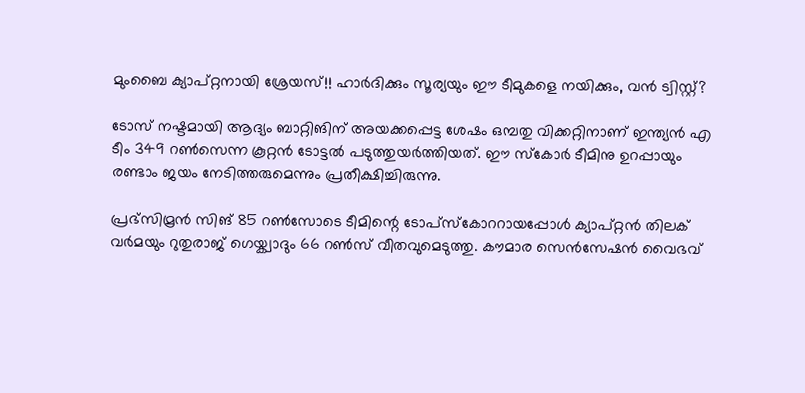മുംബൈ ക്യാപ്റ്റനായി ശ്രേയസ്!! ഹാര്‍ദിക്കും സൂര്യയും ഈ ടീമുകളെ നയിക്കും, വന്‍ ട്വിസ്റ്റ്?

ടോസ് നഷ്ടമായി ആദ്യം ബാറ്റിങിന് അയക്കപ്പെട്ട ശേഷം ഒമ്പതു വിക്കറ്റിനാണ് ഇന്ത്യന്‍ എ ടീം 349 റണ്‍സെന്ന കൂറ്റന്‍ ടോട്ടല്‍ പടുത്തുയര്‍ത്തിയത്. ഈ സ്‌കോര്‍ ടീമിനു ഉറപ്പായും രണ്ടാം ജയം നേടിത്തരുമെന്നും പ്രതീക്ഷിച്ചിരുന്നു.

പ്രഭ്‌സിമ്രന്‍ സിങ് 85 റണ്‍സോടെ ടീമിന്റെ ടോപ്‌സ്‌കോററായപ്പോള്‍ ക്യാപ്റ്റന്‍ തിലക് വര്‍മയും റുതുരാജ് ഗെയ്ക്വാദും 66 റണ്‍സ് വീതവുമെടുത്തു. കൗമാര സെന്‍സേഷന്‍ വൈഭവ്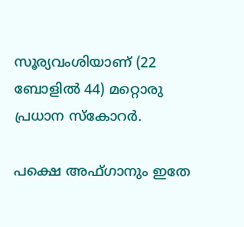സൂര്യവംശിയാണ് (22 ബോളില്‍ 44) മറ്റൊരു പ്രധാന സ്‌കോറര്‍.

പക്ഷെ അഫ്ഗാനും ഇതേ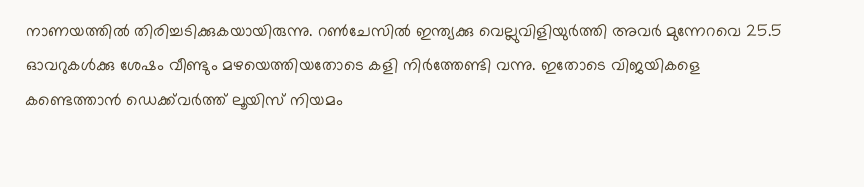നാണയത്തില്‍ തിരിച്ചടിക്കുകയായിരുന്നു. റണ്‍ചേസില്‍ ഇന്ത്യക്കു വെല്ലുവിളിയുര്‍ത്തി അവര്‍ മുന്നേറവെ 25.5 ഓവറുകള്‍ക്കു ശേഷം വീണ്ടും മഴയെത്തിയതോടെ കളി നിര്‍ത്തേണ്ടി വന്നു. ഇതോടെ വിജയികളെ കണ്ടെത്താന്‍ ഡെക്ക്‌വര്‍ത്ത് ലൂയിസ് നിയമം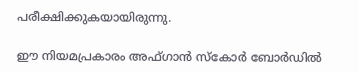പരീക്ഷിക്കുകയായിരുന്നു.

ഈ നിയമപ്രകാരം അഫ്ഗാന്‍ സ്‌കോര്‍ ബോര്‍ഡില്‍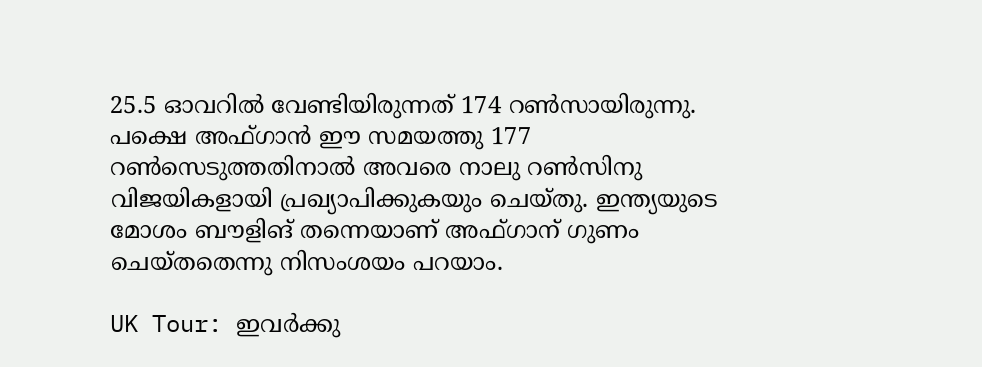25.5 ഓവറില്‍ വേണ്ടിയിരുന്നത് 174 റണ്‍സായിരുന്നു. പക്ഷെ അഫ്ഗാന്‍ ഈ സമയത്തു 177 റണ്‍സെടുത്തതിനാല്‍ അവരെ നാലു റണ്‍സിനു വിജയികളായി പ്രഖ്യാപിക്കുകയും ചെയ്തു. ഇന്ത്യയുടെ മോശം ബൗളിങ് തന്നെയാണ് അഫ്ഗാന് ഗുണം ചെയ്തതെന്നു നിസംശയം പറയാം.

UK Tour: ഇവര്‍ക്കു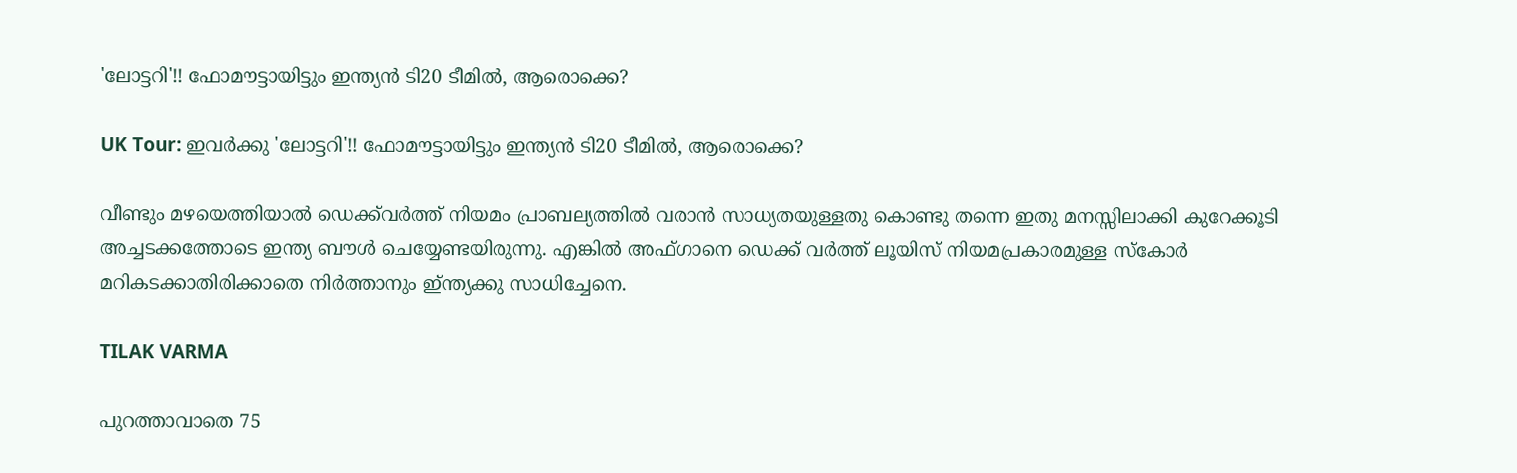'ലോട്ടറി'!! ഫോമൗട്ടായിട്ടും ഇന്ത്യന്‍ ടി20 ടീമില്‍, ആരൊക്കെ?

UK Tour: ഇവര്‍ക്കു 'ലോട്ടറി'!! ഫോമൗട്ടായിട്ടും ഇന്ത്യന്‍ ടി20 ടീമില്‍, ആരൊക്കെ?

വീണ്ടും മഴയെത്തിയാല്‍ ഡെക്ക്‌വര്‍ത്ത് നിയമം പ്രാബല്യത്തില്‍ വരാന്‍ സാധ്യതയുള്ളതു കൊണ്ടു തന്നെ ഇതു മനസ്സിലാക്കി കുറേക്കൂടി അച്ചടക്കത്തോടെ ഇന്ത്യ ബൗള്‍ ചെയ്യേണ്ടയിരുന്നു. എങ്കില്‍ അഫ്ഗാനെ ഡെക്ക് വര്‍ത്ത് ലൂയിസ് നിയമപ്രകാരമുള്ള സ്‌കോര്‍ മറികടക്കാതിരിക്കാതെ നിര്‍ത്താനും ഇ്ന്ത്യക്കു സാധിച്ചേനെ.

TILAK VARMA

പുറത്താവാതെ 75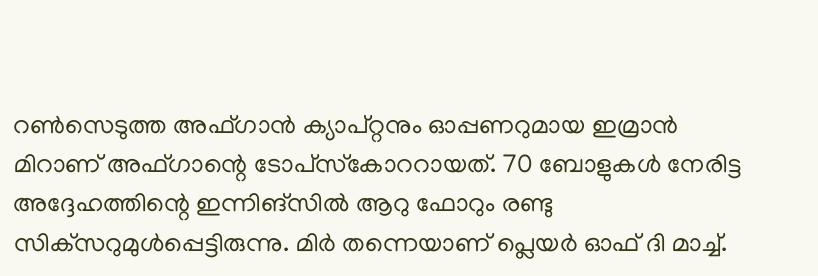റണ്‍സെടുത്ത അഫ്ഗാന്‍ ക്യാപ്റ്റനും ഓപ്പണറുമായ ഇമ്രാന്‍ മിറാണ് അഫ്ഗാന്റെ ടോപ്‌സ്‌കോററായത്. 70 ബോളുകള്‍ നേരിട്ട അദ്ദേഹത്തിന്റെ ഇന്നിങ്‌സില്‍ ആറു ഫോറും രണ്ടു സിക്‌സറുമുള്‍പ്പെട്ടിരുന്നു. മിര്‍ തന്നെയാണ് പ്ലെയര്‍ ഓഫ് ദി മാച്ച്.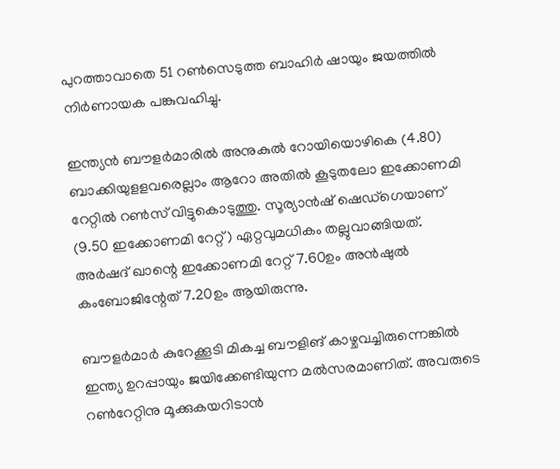പുറത്താവാതെ 51 റണ്‍സെടുത്ത ബാഹിര്‍ ഷായും ജയത്തില്‍ നിര്‍ണായക പങ്കുവഹിച്ചു.

ഇന്ത്യന്‍ ബൗളര്‍മാരില്‍ അനുകുല്‍ റോയിയൊഴികെ (4.80) ബാക്കിയുളളവരെല്ലാം ആറോ അതില്‍ കൂടുതലോ ഇക്കോണമി റേറ്റില്‍ റണ്‍സ് വിട്ടുകൊടുത്തു. സൂര്യാന്‍ഷ് ഷെഡ്‌ഗെയാണ് (9.50 ഇക്കോണമി റേറ്റ്) ഏറ്റവുമധികം തല്ലുവാങ്ങിയത്. അര്‍ഷദ് ഖാന്റെ ഇക്കോണമി റേറ്റ് 7.60ഉം അന്‍ഷുല്‍ കംബോജിന്റേത് 7.20ഉം ആയിരുന്നു.

ബൗളര്‍മാര്‍ കുറേക്കൂടി മികച്ച ബൗളിങ് കാഴ്ചവച്ചിരുന്നെങ്കില്‍ ഇന്ത്യ ഉറപ്പായും ജയിക്കേണ്ടിയുന്ന മല്‍സരമാണിത്. അവരുടെ റണ്‍റേറ്റിനു മൂക്കുകയറിടാന്‍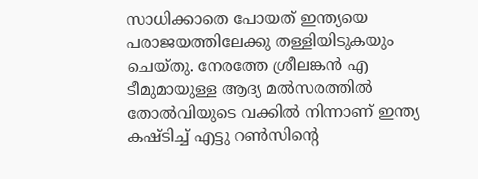സാധിക്കാതെ പോയത് ഇന്ത്യയെ പരാജയത്തിലേക്കു തള്ളിയിടുകയും ചെയ്തു. നേരത്തേ ശ്രീലങ്കന്‍ എ ടീമുമായുള്ള ആദ്യ മല്‍സരത്തില്‍ തോല്‍വിയുടെ വക്കില്‍ നിന്നാണ് ഇന്ത്യ കഷ്ടിച്ച് എട്ടു റണ്‍സിന്റെ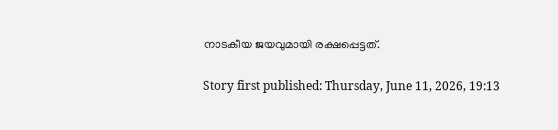നാടകീയ ജയവുമായി രക്ഷപ്പെട്ടത്.

Story first published: Thursday, June 11, 2026, 19:13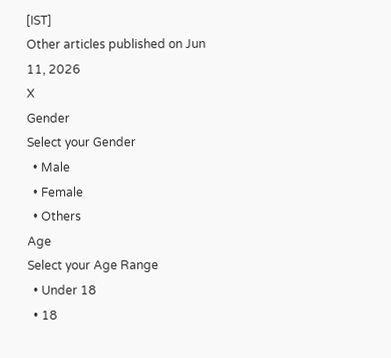[IST]
Other articles published on Jun 11, 2026
X
Gender
Select your Gender
  • Male
  • Female
  • Others
Age
Select your Age Range
  • Under 18
  • 18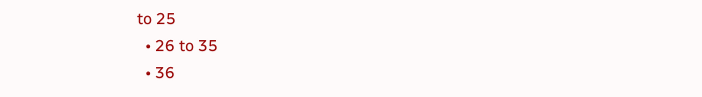to 25
  • 26 to 35
  • 36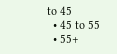to 45
  • 45 to 55
  • 55+